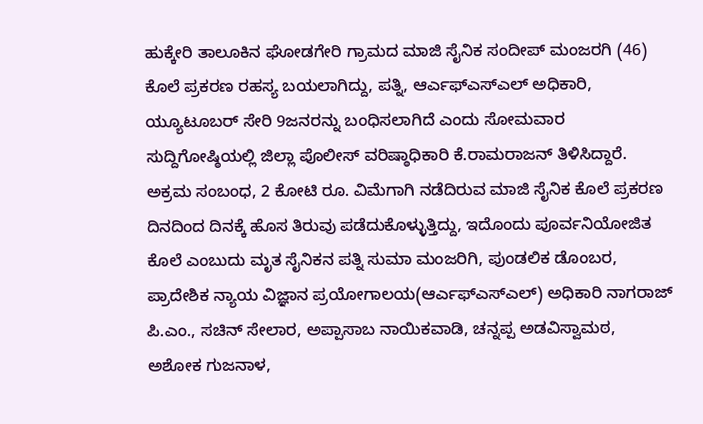ಹುಕ್ಕೇರಿ ತಾಲೂಕಿನ ಘೋಡಗೇರಿ ಗ್ರಾಮದ ಮಾಜಿ ಸೈನಿಕ ಸಂದೀಪ್ ಮಂಜರಗಿ (46) ಕೊಲೆ ಪ್ರಕರಣ ರಹಸ್ಯ ಬಯಲಾಗಿದ್ದು, ಪತ್ನಿ, ಆರ್ಎಫ್ಎಸ್ಎಲ್ ಅಧಿಕಾರಿ, ಯ್ಯೂಟೂಬರ್ ಸೇರಿ 9ಜನರನ್ನು ಬಂಧಿಸಲಾಗಿದೆ ಎಂದು ಸೋಮವಾರ ಸುದ್ದಿಗೋಷ್ಠಿಯಲ್ಲಿ ಜಿಲ್ಲಾ ಪೊಲೀಸ್ ವರಿಷ್ಠಾಧಿಕಾರಿ ಕೆ.ರಾಮರಾಜನ್ ತಿಳಿಸಿದ್ದಾರೆ.
ಅಕ್ರಮ ಸಂಬಂಧ, 2 ಕೋಟಿ ರೂ. ವಿಮೆಗಾಗಿ ನಡೆದಿರುವ ಮಾಜಿ ಸೈನಿಕ ಕೊಲೆ ಪ್ರಕರಣ ದಿನದಿಂದ ದಿನಕ್ಕೆ ಹೊಸ ತಿರುವು ಪಡೆದುಕೊಳ್ಳುತ್ತಿದ್ದು, ಇದೊಂದು ಪೂರ್ವನಿಯೋಜಿತ ಕೊಲೆ ಎಂಬುದು ಮೃತ ಸೈನಿಕನ ಪತ್ನಿ ಸುಮಾ ಮಂಜರಿಗಿ, ಪುಂಡಲಿಕ ಡೊಂಬರ, ಪ್ರಾದೇಶಿಕ ನ್ಯಾಯ ವಿಜ್ಞಾನ ಪ್ರಯೋಗಾಲಯ(ಆರ್ಎಫ್ಎಸ್ಎಲ್) ಅಧಿಕಾರಿ ನಾಗರಾಜ್ ಪಿ.ಎಂ., ಸಚಿನ್ ಸೇಲಾರ, ಅಪ್ಪಾಸಾಬ ನಾಯಿಕವಾಡಿ, ಚನ್ನಪ್ಪ ಅಡವಿಸ್ವಾಮಠ, ಅಶೋಕ ಗುಜನಾಳ,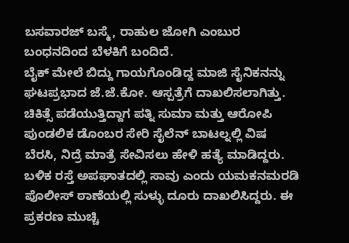ಬಸವಾರಜ್ ಬಸ್ಮೆ, ರಾಹುಲ ಜೋಗಿ ಎಂಬುರ ಬಂಧನದಿಂದ ಬೆಳಕಿಗೆ ಬಂದಿದೆ.
ಬೈಕ್ ಮೇಲೆ ಬಿದ್ದು ಗಾಯಗೊಂಡಿದ್ದ ಮಾಜಿ ಸೈನಿಕನನ್ನು ಘಟಪ್ರಭಾದ ಜೆ.ಜೆ.ಕೋ. ಆಸ್ಪತ್ರೆಗೆ ದಾಖಲಿಸಲಾಗಿತ್ತು. ಚಿಕಿತ್ಸೆ ಪಡೆಯುತ್ತಿದ್ದಾಗ ಪತ್ನಿ ಸುಮಾ ಮತ್ತು ಆರೋಪಿ ಪುಂಡಲಿಕ ಡೊಂಬರ ಸೇರಿ ಸೈಲೆನ್ ಬಾಟಲ್ನಲ್ಲಿ ವಿಷ ಬೆರಸಿ, ನಿದ್ರೆ ಮಾತ್ರೆ ಸೇವಿಸಲು ಹೇಳಿ ಹತ್ಯೆ ಮಾಡಿದ್ದರು. ಬಳಿಕ ರಸ್ತೆ ಅಪಘಾತದಲ್ಲಿ ಸಾವು ಎಂದು ಯಮಕನಮರಡಿ ಪೊಲೀಸ್ ಠಾಣೆಯಲ್ಲಿ ಸುಳ್ಳು ದೂರು ದಾಖಲಿಸಿದ್ದರು. ಈ ಪ್ರಕರಣ ಮುಚ್ಚಿ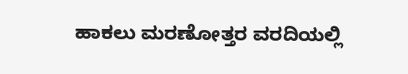ಹಾಕಲು ಮರಣೋತ್ತರ ವರದಿಯಲ್ಲಿ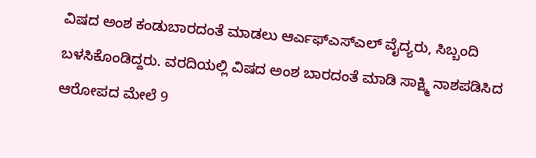ವಿಷದ ಅಂಶ ಕಂಡುಬಾರದಂತೆ ಮಾಡಲು ಆರ್ಎಫ್ಎಸ್ಎಲ್ ವೈದ್ಯರು, ಸಿಬ್ಬಂದಿ ಬಳಸಿಕೊಂಡಿದ್ದರು. ವರದಿಯಲ್ಲಿ ವಿಷದ ಅಂಶ ಬಾರದಂತೆ ಮಾಡಿ ಸಾಕ್ಷ್ಮಿ ನಾಶಪಡಿಸಿದ ಆರೋಪದ ಮೇಲೆ 9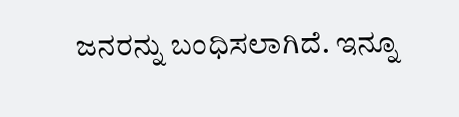ಜನರನ್ನು ಬಂಧಿಸಲಾಗಿದೆ. ಇನ್ನೂ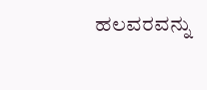ಹಲವರವನ್ನು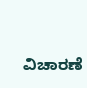ವಿಚಾರಣೆ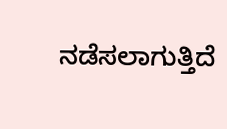ನಡೆಸಲಾಗುತ್ತಿದೆ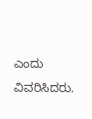ಎಂದು ವಿವರಿಸಿದರು.